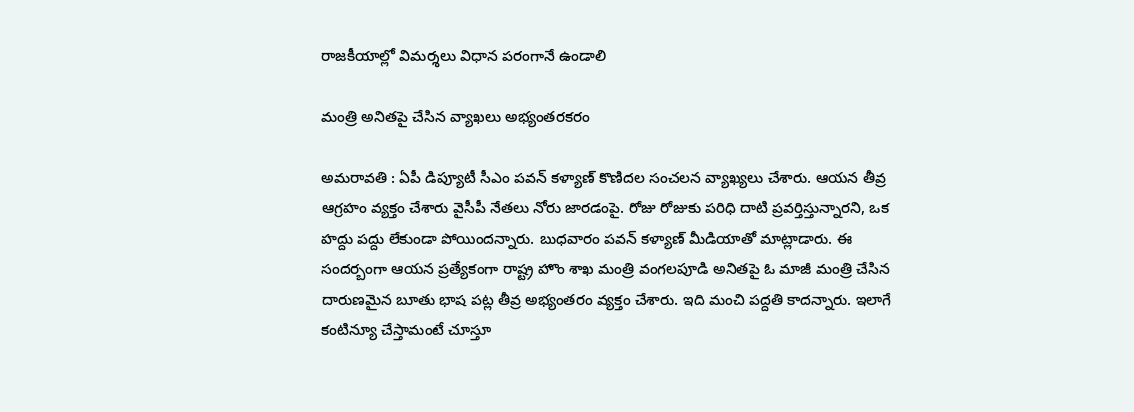రాజకీయాల్లో విమర్శలు విధాన పరంగానే ఉండాలి

మంత్రి అనిత‌పై చేసిన వ్యాఖలు అభ్యంతరకరం

అమ‌రావ‌తి : ఏపీ డిప్యూటీ సీఎం ప‌వ‌న్ క‌ళ్యాణ్ కొణిద‌ల సంచ‌ల‌న వ్యాఖ్య‌లు చేశారు. ఆయ‌న తీవ్ర ఆగ్ర‌హం వ్య‌క్తం చేశారు వైసీపీ నేత‌లు నోరు జార‌డంపై. రోజు రోజుకు ప‌రిధి దాటి ప్ర‌వ‌ర్తిస్తున్నార‌ని, ఒక హ‌ద్దు ప‌ద్దు లేకుండా పోయింద‌న్నారు. బుధ‌వారం ప‌వ‌న్ క‌ళ్యాణ్ మీడియాతో మాట్లాడారు. ఈ సంద‌ర్బంగా ఆయ‌న ప్ర‌త్యేకంగా రాష్ట్ర హొం శాఖ మంత్రి వంగ‌ల‌పూడి అనిత‌పై ఓ మాజీ మంత్రి చేసిన దారుణ‌మైన బూతు భాష ప‌ట్ల తీవ్ర అభ్యంత‌రం వ్య‌క్తం చేశారు. ఇది మంచి ప‌ద్ద‌తి కాద‌న్నారు. ఇలాగే కంటిన్యూ చేస్తామంటే చూస్తూ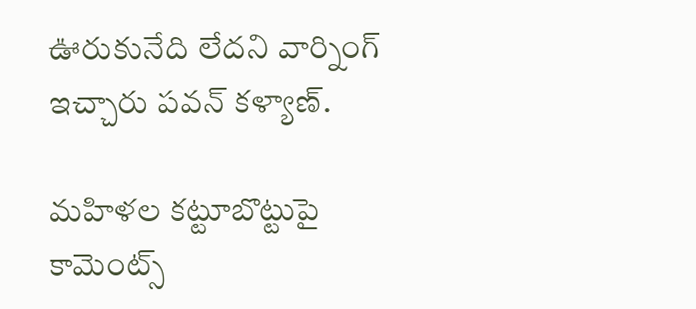ఊరుకునేది లేద‌ని వార్నింగ్ ఇచ్చారు ప‌వ‌న్ క‌ళ్యాణ్‌.

మహిళల కట్టూబొట్టుపై కామెంట్స్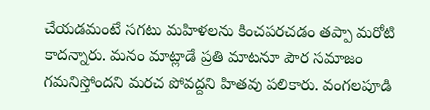చేయడమంటే సగటు మహిళలను కించపరచడం త‌ప్పా మ‌రోటి కాద‌న్నారు. మ‌నం మాట్లాడే ప్రతి మాటనూ పౌర సమాజం గమనిస్తోందని మరచ పోవద్దని హిత‌వు ప‌లికారు. వంగ‌ల‌పూడి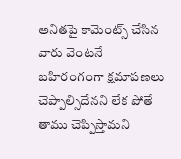అనిత‌పై కామెంట్స్ చేసిన వారు వెంట‌నే బ‌హిరంగంగా క్ష‌మాప‌ణ‌లు చెప్పాల్సిదేన‌ని లేక పోతే తాము చెప్పిస్తామ‌ని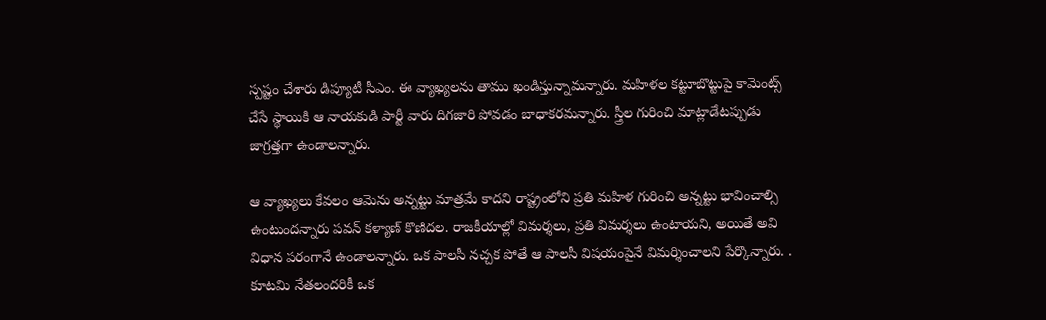స్ప‌ష్టం చేశారు డిప్యూటీ సీఎం. ఈ వ్యాఖ్య‌ల‌ను తాము ఖండిస్తున్నామ‌న్నారు. మహిళల కట్టూబొట్టుపై కామెంట్స్ చేసే స్థాయికి ఆ నాయకుడి పార్టీ వారు దిగజారి పోవ‌డం బాధాక‌ర‌మ‌న్నారు. స్త్రీల గురించి మాట్లాడేటప్పుడు జాగ్రత్తగా ఉండాలన్నారు.

ఆ వ్యాఖ్యలు కేవలం ఆమెను అన్న‌ట్టు మాత్ర‌మే కాద‌ని రాష్ట్రంలోని ప్ర‌తి మ‌హిళ గురించి అన్న‌ట్టు భావించాల్సి ఉంటుంద‌న్నారు ప‌వ‌న్ క‌ళ్యాణ్ కొణిద‌ల‌. రాజకీయాల్లో విమర్శలు, ప్రతి విమర్శలు ఉంటాయని, అయితే అవి విధాన పరంగానే ఉండాలన్నారు. ఒక పాలసీ నచ్చక పోతే ఆ పాలసీ విషయంపైనే విమర్శించాలని పేర్కొన్నారు. . కూటమి నేతలందరికీ ఒక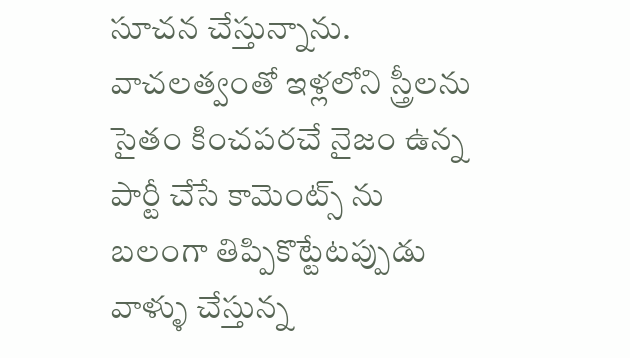సూచన చేస్తున్నాను. వాచలత్వంతో ఇళ్లలోని స్త్రీలను సైతం కించపరచే నైజం ఉన్న పార్టీ చేసే కామెంట్స్ ను బలంగా తిప్పికొట్టేటప్పుడు వాళ్ళు చేస్తున్న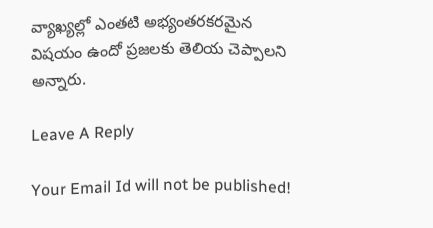వ్యాఖ్యల్లో ఎంతటి అభ్యంతరకరమైన విషయం ఉందో ప్రజలకు తెలియ చెప్పాలని అన్నారు.

Leave A Reply

Your Email Id will not be published!